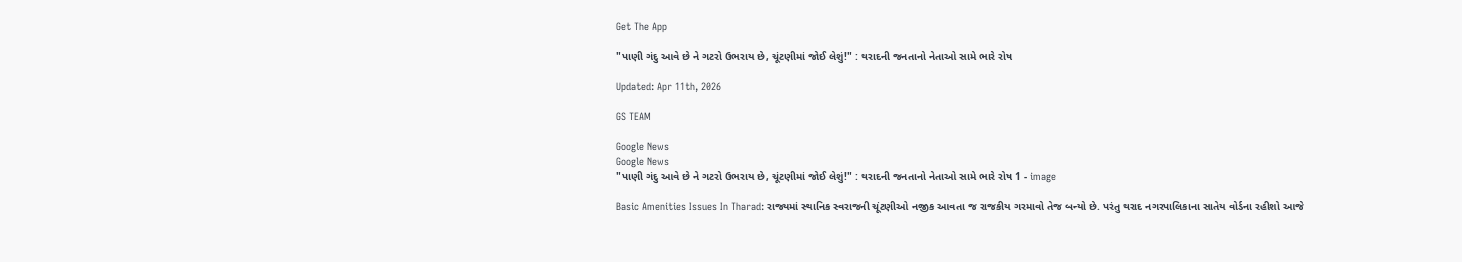Get The App

"પાણી ગંદુ આવે છે ને ગટરો ઉભરાય છે, ચૂંટણીમાં જોઈ લેશું!" : થરાદની જનતાનો નેતાઓ સામે ભારે રોષ

Updated: Apr 11th, 2026

GS TEAM

Google News
Google News
"પાણી ગંદુ આવે છે ને ગટરો ઉભરાય છે, ચૂંટણીમાં જોઈ લેશું!" : થરાદની જનતાનો નેતાઓ સામે ભારે રોષ 1 - image

Basic Amenities Issues In Tharad: રાજ્યમાં સ્થાનિક સ્વરાજની ચૂંટણીઓ નજીક આવતા જ રાજકીય ગરમાવો તેજ બન્યો છે. પરંતુ થરાદ નગરપાલિકાના સાતેય વોર્ડના રહીશો આજે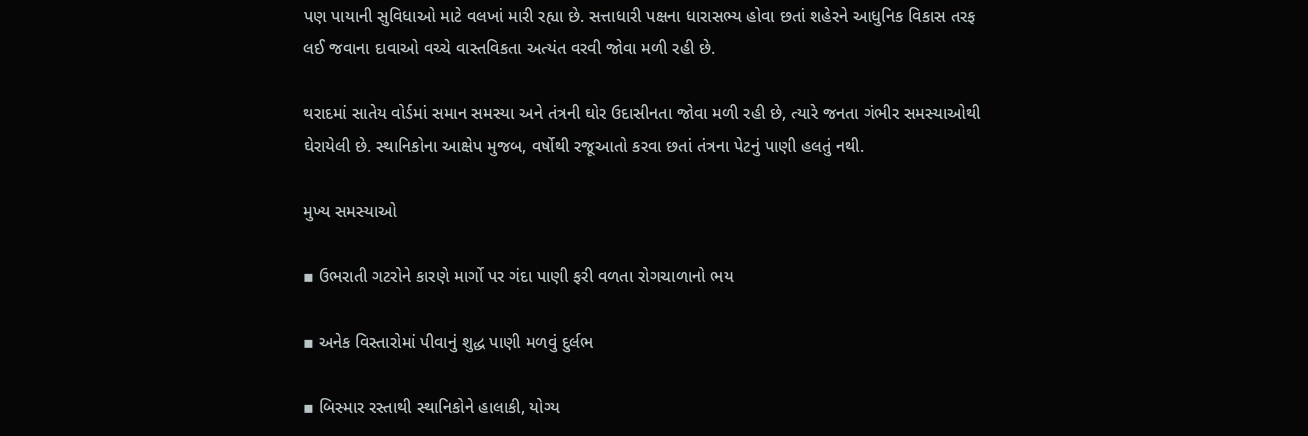પણ પાયાની સુવિધાઓ માટે વલખાં મારી રહ્યા છે. સત્તાધારી પક્ષના ધારાસભ્ય હોવા છતાં શહેરને આધુનિક વિકાસ તરફ લઈ જવાના દાવાઓ વચ્ચે વાસ્તવિકતા અત્યંત વરવી જોવા મળી રહી છે.

થરાદમાં સાતેય વોર્ડમાં સમાન સમસ્યા અને તંત્રની ઘોર ઉદાસીનતા જોવા મળી રહી છે, ત્યારે જનતા ગંભીર સમસ્યાઓથી ઘેરાયેલી છે. સ્થાનિકોના આક્ષેપ મુજબ, વર્ષોથી રજૂઆતો કરવા છતાં તંત્રના પેટનું પાણી હલતું નથી.

મુખ્ય સમસ્યાઓ

▪ ઉભરાતી ગટરોને કારણે માર્ગો પર ગંદા પાણી ફરી વળતા રોગચાળાનો ભય

▪ અનેક વિસ્તારોમાં પીવાનું શુદ્ધ પાણી મળવું દુર્લભ

▪ બિસ્માર રસ્તાથી સ્થાનિકોને હાલાકી, યોગ્ય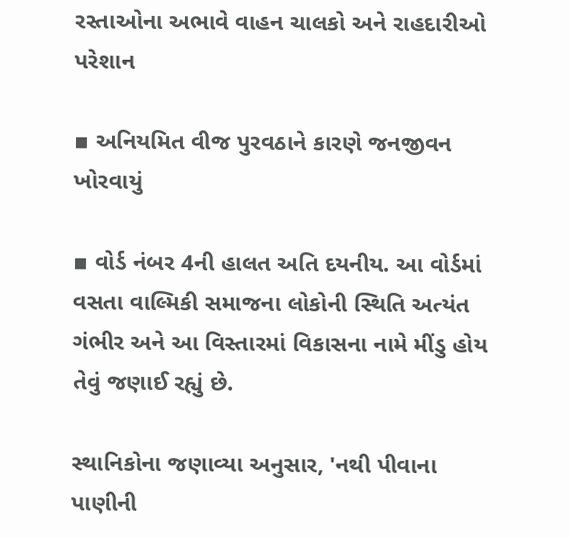રસ્તાઓના અભાવે વાહન ચાલકો અને રાહદારીઓ પરેશાન

▪ અનિયમિત વીજ પુરવઠાને કારણે જનજીવન ખોરવાયું

▪ વોર્ડ નંબર 4ની હાલત અતિ દયનીય. આ વોર્ડમાં વસતા વાલ્મિકી સમાજના લોકોની સ્થિતિ અત્યંત ગંભીર અને આ વિસ્તારમાં વિકાસના નામે મીંડુ હોય તેવું જણાઈ રહ્યું છે.

સ્થાનિકોના જણાવ્યા અનુસાર, 'નથી પીવાના પાણીની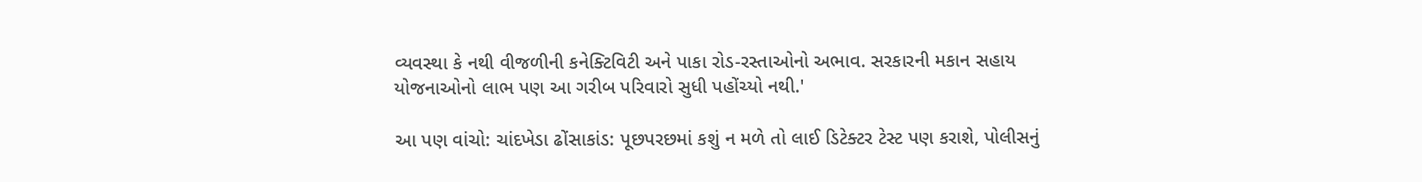વ્યવસ્થા કે નથી વીજળીની કનેક્ટિવિટી અને પાકા રોડ-રસ્તાઓનો અભાવ. સરકારની મકાન સહાય યોજનાઓનો લાભ પણ આ ગરીબ પરિવારો સુધી પહોંચ્યો નથી.'

આ પણ વાંચો: ચાંદખેડા ઢોંસાકાંડ: પૂછપરછમાં કશું ન મળે તો લાઈ ડિટેક્ટર ટેસ્ટ પણ કરાશે, પોલીસનું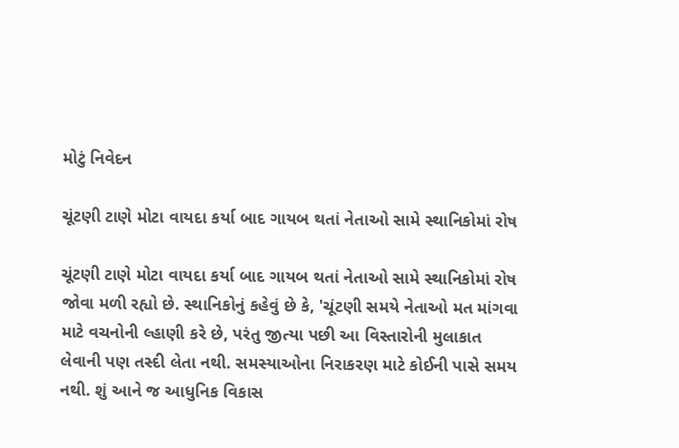મોટું નિવેદન

ચૂંટણી ટાણે મોટા વાયદા કર્યા બાદ ગાયબ થતાં નેતાઓ સામે સ્થાનિકોમાં રોષ

ચૂંટણી ટાણે મોટા વાયદા કર્યા બાદ ગાયબ થતાં નેતાઓ સામે સ્થાનિકોમાં રોષ જોવા મળી રહ્યો છે. સ્થાનિકોનું કહેવું છે કે, 'ચૂંટણી સમયે નેતાઓ મત માંગવા માટે વચનોની લ્હાણી કરે છે, પરંતુ જીત્યા પછી આ વિસ્તારોની મુલાકાત લેવાની પણ તસ્દી લેતા નથી. સમસ્યાઓના નિરાકરણ માટે કોઈની પાસે સમય નથી. શું આને જ આધુનિક વિકાસ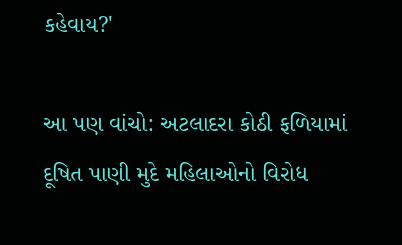કહેવાય?'

આ પણ વાંચો: અટલાદરા કોઠી ફળિયામાં દૂષિત પાણી મુદે મહિલાઓનો વિરોધ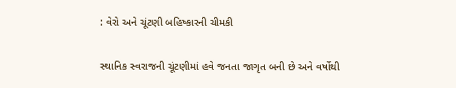: વેરો અને ચૂંટણી બહિષ્કારની ચીમકી

સ્થાનિક સ્વરાજની ચૂંટણીમાં હવે જનતા જાગૃત બની છે અને વર્ષોથી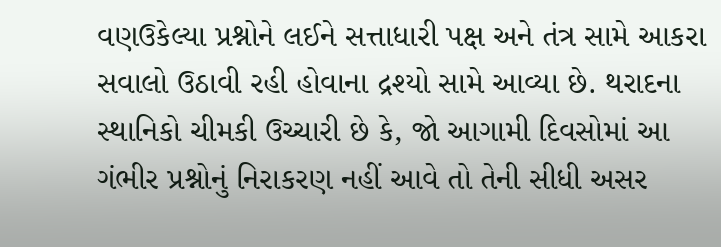વણઉકેલ્યા પ્રશ્નોને લઈને સત્તાધારી પક્ષ અને તંત્ર સામે આકરા સવાલો ઉઠાવી રહી હોવાના દ્રશ્યો સામે આવ્યા છે. થરાદના સ્થાનિકો ચીમકી ઉચ્ચારી છે કે, જો આગામી દિવસોમાં આ ગંભીર પ્રશ્નોનું નિરાકરણ નહીં આવે તો તેની સીધી અસર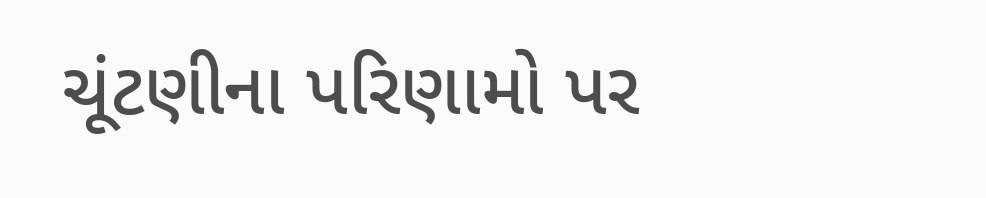ચૂંટણીના પરિણામો પર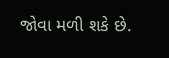જોવા મળી શકે છે.